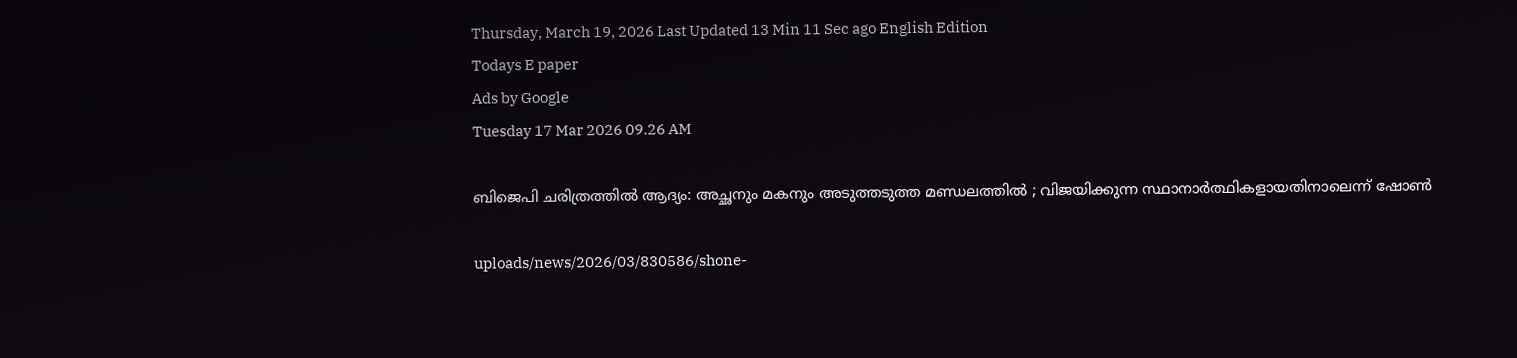Thursday, March 19, 2026 Last Updated 13 Min 11 Sec ago English Edition
Todays E paper
Ads by Google
Tuesday 17 Mar 2026 09.26 AM

ബിജെപി ചരിത്രത്തില്‍ ആദ്യം: അച്ഛനും മകനും അടുത്തടുത്ത മണ്ഡലത്തില്‍ ; വിജയിക്കുന്ന സ്ഥാനാര്‍ത്ഥികളായതിനാലെന്ന് ഷോണ്‍

uploads/news/2026/03/830586/shone-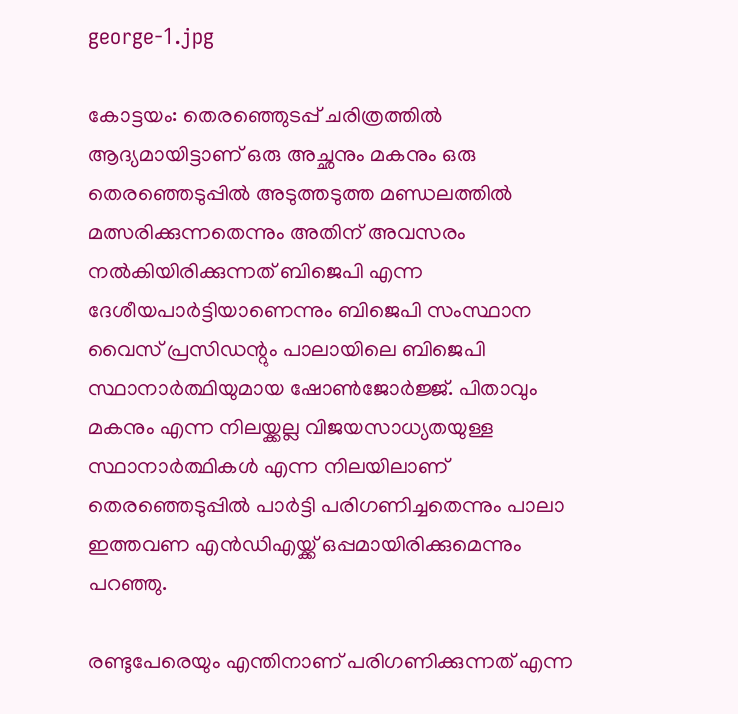george-1.jpg

കോട്ടയം: തെരഞ്ഞെുടപ്പ് ചരിത്രത്തില്‍ ആദ്യമായിട്ടാണ് ഒരു അച്ഛനും മകനും ഒരു തെരഞ്ഞെടുപ്പില്‍ അടുത്തടുത്ത മണ്ഡലത്തില്‍ മത്സരിക്കുന്നതെന്നും അതിന് അവസരം നല്‍കിയിരിക്കുന്നത് ബിജെപി എന്ന ദേശീയപാര്‍ട്ടിയാണെന്നും ബിജെപി സംസ്ഥാന വൈസ് പ്രസിഡന്റും പാലായിലെ ബിജെപി സ്ഥാനാര്‍ത്ഥിയുമായ ഷോണ്‍ജോര്‍ജ്ജ്. പിതാവും മകനും എന്ന നിലയ്ക്കല്ല വിജയസാധ്യതയുള്ള സ്ഥാനാര്‍ത്ഥികള്‍ എന്ന നിലയിലാണ് തെരഞ്ഞെടുപ്പില്‍ പാര്‍ട്ടി പരിഗണിച്ചതെന്നും പാലാ ഇത്തവണ എന്‍ഡിഎയ്ക്ക് ഒപ്പമായിരിക്കുമെന്നും പറഞ്ഞു.

രണ്ടുപേരെയും എന്തിനാണ് പരിഗണിക്കുന്നത് എന്ന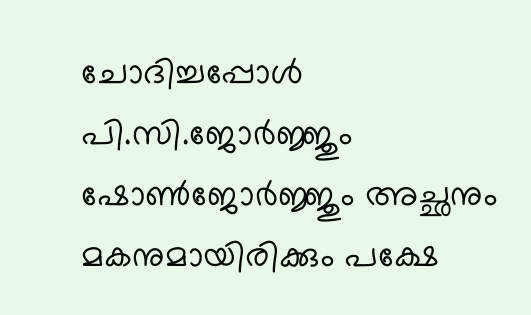ചോദിച്ചപ്പോള്‍ പി.സി.ജോര്‍ജ്ജും ഷോണ്‍ജോര്‍ജ്ജും അച്ഛനും മകനുമായിരിക്കും പക്ഷേ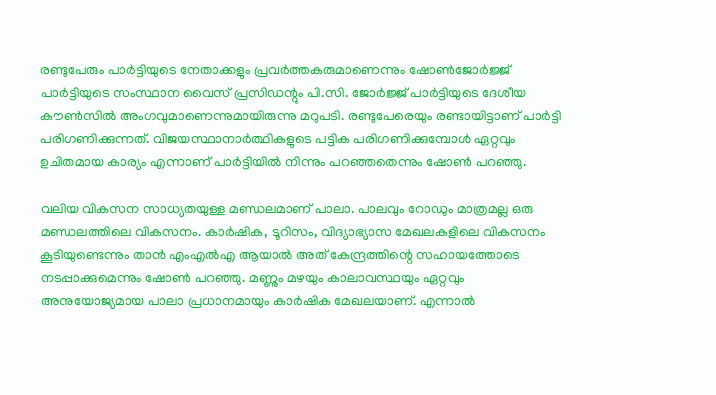രണ്ടുപേരും പാര്‍ട്ടിയുടെ നേതാക്കളും പ്രവര്‍ത്തകരുമാണെന്നും ഷോണ്‍ജോര്‍ജ്ജ് പാര്‍ട്ടിയുടെ സംസ്ഥാന വൈസ് പ്രസിഡന്റും പി.സി. ജോര്‍ജ്ജ് പാര്‍ട്ടിയുടെ ദേശീയ കൗണ്‍സില്‍ അംഗവുമാണെന്നുമായിരുന്നു മറുപടി. രണ്ടുപേരെയും രണ്ടായിട്ടാണ് പാര്‍ട്ടി പരിഗണിക്കുന്നത്. വിജയസ്ഥാനാര്‍ത്ഥികളുടെ പട്ടിക പരിഗണിക്കുമ്പോള്‍ ഏറ്റവും ഉചിതമായ കാര്യം എന്നാണ് പാര്‍ട്ടിയില്‍ നിന്നും പറഞ്ഞതെന്നും ഷോണ്‍ പറഞ്ഞു.

വലിയ വികസന സാധ്യതയുള്ള മണ്ഡലമാണ് പാലാ. പാലവും റോഡും മാത്രമല്ല ഒരു മണ്ഡലത്തിലെ വികസനം. കാര്‍ഷിക, ടൂറിസം, വിദ്യാഭ്യാസ മേഖലകളിലെ വികസനം കൂടിയുണ്ടെന്നും താന്‍ എംഎല്‍എ ആയാല്‍ അത് കേന്ദ്രത്തിന്റെ സഹായത്തോടെ നടപ്പാക്കുമെന്നും ഷോണ്‍ പറഞ്ഞു. മണ്ണും മഴയും കാലാവസ്ഥയും ഏറ്റവും അനുയോജ്യമായ പാലാ പ്രധാനമായും കാര്‍ഷിക മേഖലയാണ്. എന്നാല്‍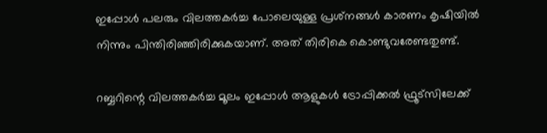ഇപ്പോള്‍ പലരും വിലത്തകര്‍ച്ച പോലെയുള്ള പ്രശ്‌നങ്ങള്‍ കാരണം കൃഷിയില്‍ നിന്നും പിന്തിരിഞ്ഞിരിക്കുകയാണ്. അത് തിരികെ കൊണ്ടുവരേണ്ടതുണ്ട്.

റബ്ബറിന്റെ വിലത്തകര്‍ച്ച മൂലം ഇപ്പോള്‍ ആളുകള്‍ ട്രോപ്പിക്കല്‍ ഫ്രൂട്‌സിലേക്ക്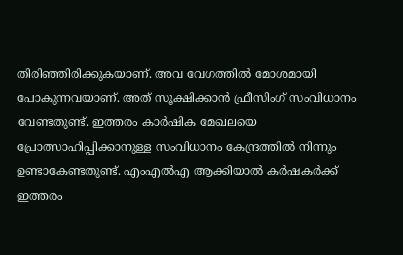തിരിഞ്ഞിരിക്കുകയാണ്. അവ വേഗത്തില്‍ മോശമായി പോകുന്നവയാണ്. അത് സൂക്ഷിക്കാന്‍ ഫ്രീസിംഗ് സംവിധാനം വേണ്ടതുണ്ട്. ഇത്തരം കാര്‍ഷിക മേഖലയെ പ്രോത്സാഹിപ്പിക്കാനുള്ള സംവിധാനം കേന്ദ്രത്തില്‍ നിന്നും ഉണ്ടാകേണ്ടതുണ്ട്. എംഎല്‍എ ആക്കിയാല്‍ കര്‍ഷകര്‍ക്ക് ഇത്തരം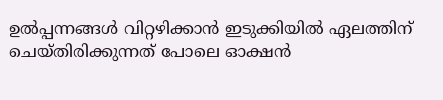ഉല്‍പ്പന്നങ്ങള്‍ വിറ്റഴിക്കാന്‍ ഇടുക്കിയില്‍ ഏലത്തിന് ചെയ്തിരിക്കുന്നത് പോലെ ഓക്ഷന്‍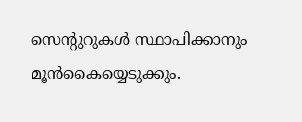സെന്റുറുകള്‍ സ്ഥാപിക്കാനും മൂന്‍കൈയ്യെടുക്കും.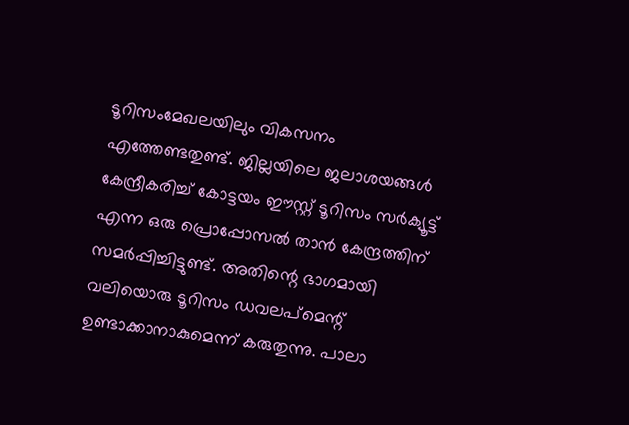ടൂറിസംമേഖലയിലും വികസനം എത്തേണ്ടതുണ്ട്. ജില്ലയിലെ ജലാശയങ്ങള്‍ കേന്ദ്രീകരിച്ച് കോട്ടയം ഈസ്റ്റ് ടൂറിസം സര്‍ക്യൂട്ട് എന്ന ഒരു പ്രൊപ്പോസല്‍ താന്‍ കേന്ദ്രത്തിന് സമര്‍പ്പിച്ചിട്ടുണ്ട്. അതിന്റെ ഭാഗമായി വലിയൊരു ടൂറിസം ഡവലപ്‌മെന്റ് ഉണ്ടാക്കാനാകുമെന്ന് കരുതുന്നു. പാലാ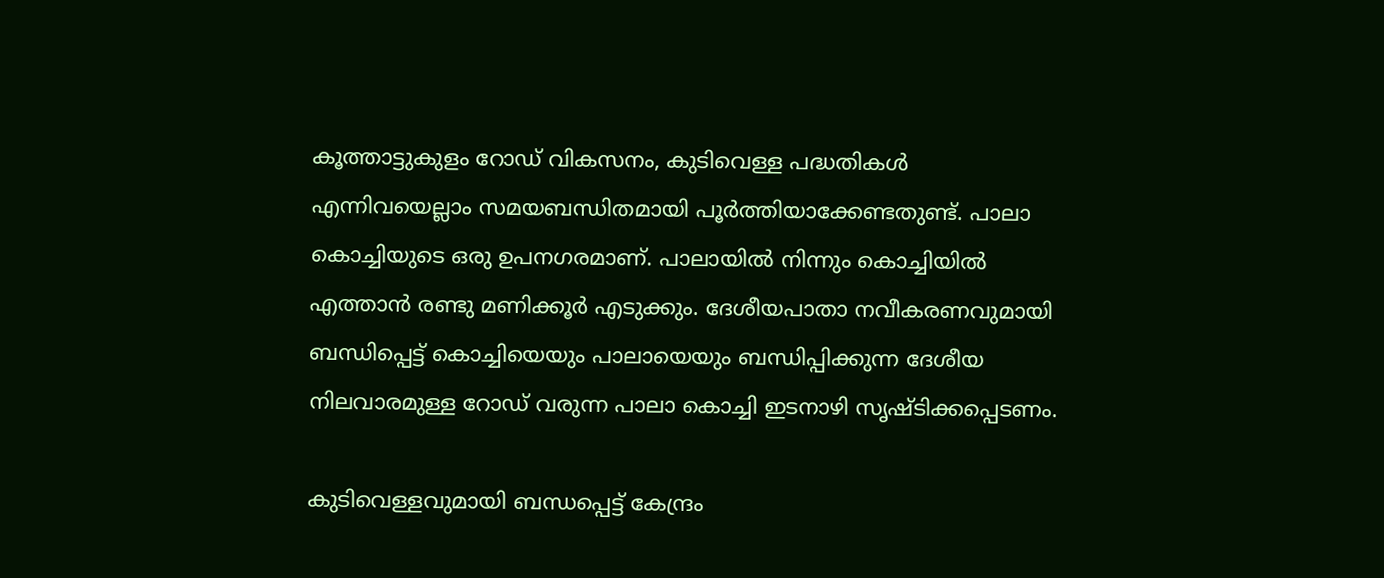കൂത്താട്ടുകുളം റോഡ് വികസനം, കുടിവെള്ള പദ്ധതികള്‍ എന്നിവയെല്ലാം സമയബന്ധിതമായി പൂര്‍ത്തിയാക്കേണ്ടതുണ്ട്. പാലാ കൊച്ചിയുടെ ഒരു ഉപനഗരമാണ്. പാലായില്‍ നിന്നും കൊച്ചിയില്‍ എത്താന്‍ രണ്ടു മണിക്കൂര്‍ എടുക്കും. ദേശീയപാതാ നവീകരണവുമായി ബന്ധിപ്പെട്ട് കൊച്ചിയെയും പാലായെയും ബന്ധിപ്പിക്കുന്ന ദേശീയ നിലവാരമുള്ള റോഡ് വരുന്ന പാലാ കൊച്ചി ഇടനാഴി സൃഷ്ടിക്കപ്പെടണം.

കുടിവെള്ളവുമായി ബന്ധപ്പെട്ട് കേന്ദ്രം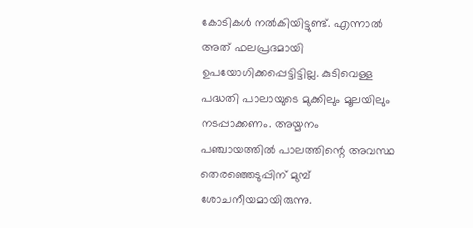കോടികള്‍ നല്‍കിയിട്ടുണ്ട്. എന്നാല്‍ അത് ഫലപ്രദമായി ഉപയോഗിക്കപ്പെട്ടിട്ടില്ല. കുടിവെള്ള പദ്ധതി പാലായുടെ മുക്കിലും മൂലയിലും നടപ്പാക്കണം. അയ്മനം പഞ്ചായത്തില്‍ പാലത്തിന്റെ അവസ്ഥ തെരഞ്ഞെടുപ്പിന് മുമ്പ് ശോചനീയമായിരുന്നു.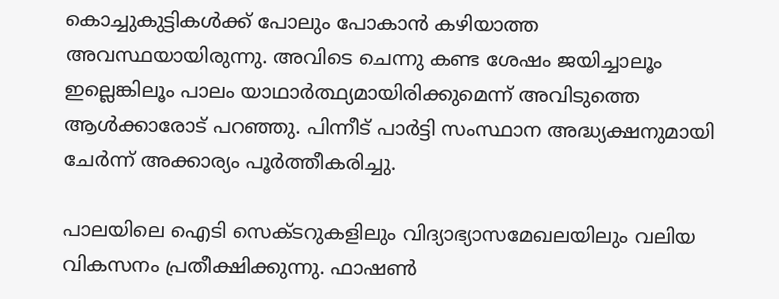കൊച്ചുകുട്ടികള്‍ക്ക് പോലും പോകാന്‍ കഴിയാത്ത അവസ്ഥയായിരുന്നു. അവിടെ ചെന്നു കണ്ട ശേഷം ജയിച്ചാലൂം ഇല്ലെങ്കിലൂം പാലം യാഥാര്‍ത്ഥ്യമായിരിക്കുമെന്ന് അവിടുത്തെ ആള്‍ക്കാരോട് പറഞ്ഞു. പിന്നീട് പാര്‍ട്ടി സംസ്ഥാന അദ്ധ്യക്ഷനുമായി ചേര്‍ന്ന് അക്കാര്യം പൂര്‍ത്തീകരിച്ചു.

പാലയിലെ ഐടി സെക്ടറുകളിലും വിദ്യാഭ്യാസമേഖലയിലും വലിയ വികസനം പ്രതീക്ഷിക്കുന്നു. ഫാഷണ്‍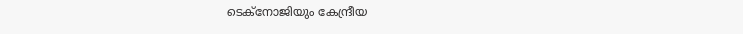ടെക്‌നോജിയും കേന്ദ്രീയ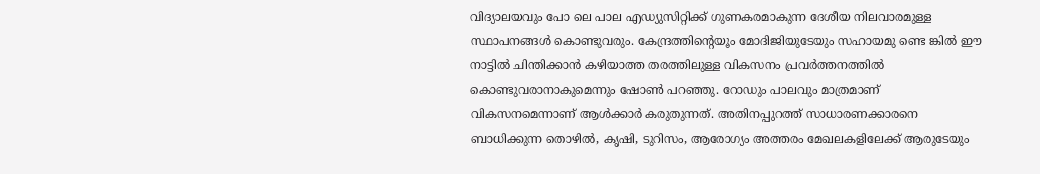വിദ്യാലയവും പോ ലെ പാല എഡ്യുസിറ്റിക്ക് ഗുണകരമാകുന്ന ദേശീയ നിലവാരമുള്ള സ്ഥാപനങ്ങള്‍ കൊണ്ടുവരും. കേന്ദ്രത്തിന്റെയൂം മോദിജിയുടേയും സഹായമു ണ്ടെ ങ്കില്‍ ഈ നാട്ടില്‍ ചിന്തിക്കാന്‍ കഴിയാത്ത തരത്തിലുള്ള വികസനം പ്രവര്‍ത്തനത്തില്‍ കൊണ്ടുവരാനാകുമെന്നും ഷോണ്‍ പറഞ്ഞു. റോഡും പാലവും മാത്രമാണ് വികസനമെന്നാണ് ആള്‍ക്കാര്‍ കരുതുന്നത്. അതിനപ്പുറത്ത് സാധാരണക്കാരനെ ബാധിക്കുന്ന തൊഴില്‍, കൃഷി, ടുറിസം, ആരോഗ്യം അത്തരം മേഖലകളിലേക്ക് ആരുടേയും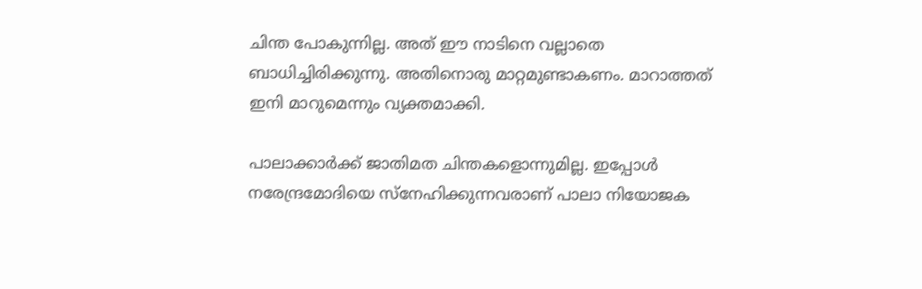ചിന്ത പോകുന്നില്ല. അത് ഈ നാടിനെ വല്ലാതെ ബാധിച്ചിരിക്കുന്നു. അതിനൊരു മാറ്റമുണ്ടാകണം. മാറാത്തത് ഇനി മാറുമെന്നും വ്യക്തമാക്കി.

പാലാക്കാര്‍ക്ക് ജാതിമത ചിന്തകളൊന്നുമില്ല. ഇപ്പോള്‍ നരേന്ദ്രമോദിയെ സ്‌നേഹിക്കുന്നവരാണ് പാലാ നിയോജക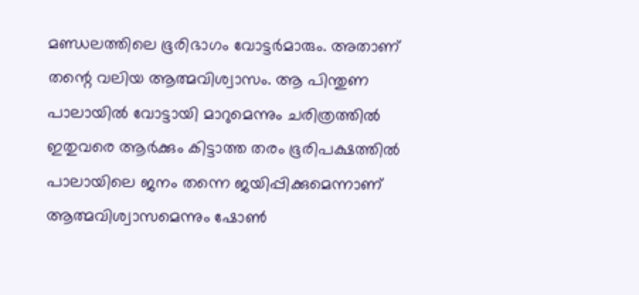മണ്ഡലത്തിലെ ഭൂരിഭാഗം വോട്ടര്‍മാരും. അതാണ് തന്റെ വലിയ ആത്മവിശ്വാസം. ആ പിന്തുണ പാലായില്‍ വോട്ടായി മാറുമെന്നും ചരിത്രത്തില്‍ ഇതുവരെ ആര്‍ക്കും കിട്ടാത്ത തരം ഭൂരിപക്ഷത്തില്‍ പാലായിലെ ജനം തന്നെ ജയിപ്പിക്കുമെന്നാണ് ആത്മവിശ്വാസമെന്നും ഷോണ്‍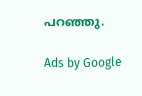പറഞ്ഞു.

Ads by Google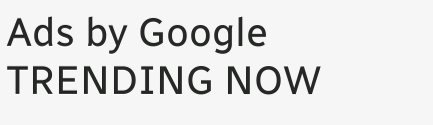Ads by Google
TRENDING NOW